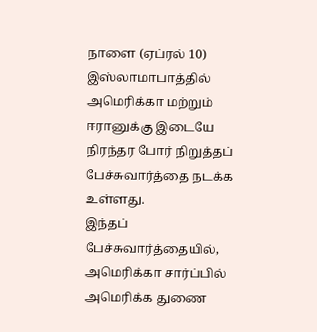நாளை (ஏப்ரல் 10) இஸ்லாமாபாத்தில் அமெரிக்கா மற்றும் ஈரானுக்கு இடையே நிரந்தர போர் நிறுத்தப் பேச்சுவார்த்தை நடக்க உள்ளது.
இந்தப் பேச்சுவார்த்தையில், அமெரிக்கா சார்ப்பில் அமெரிக்க துணை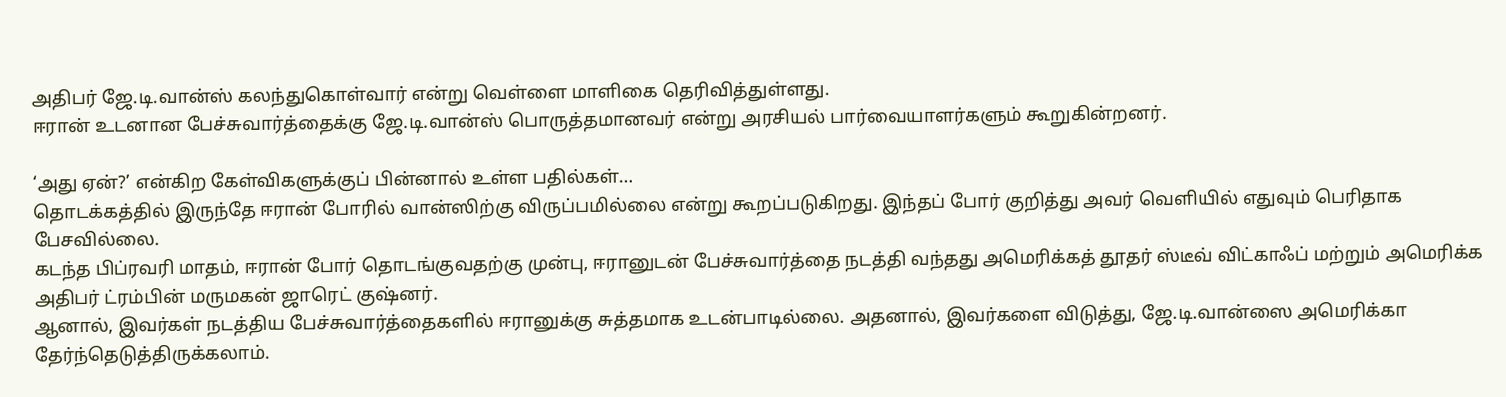அதிபர் ஜே.டி.வான்ஸ் கலந்துகொள்வார் என்று வெள்ளை மாளிகை தெரிவித்துள்ளது.
ஈரான் உடனான பேச்சுவார்த்தைக்கு ஜே.டி.வான்ஸ் பொருத்தமானவர் என்று அரசியல் பார்வையாளர்களும் கூறுகின்றனர்.

‘அது ஏன்?’ என்கிற கேள்விகளுக்குப் பின்னால் உள்ள பதில்கள்…
தொடக்கத்தில் இருந்தே ஈரான் போரில் வான்ஸிற்கு விருப்பமில்லை என்று கூறப்படுகிறது. இந்தப் போர் குறித்து அவர் வெளியில் எதுவும் பெரிதாக பேசவில்லை.
கடந்த பிப்ரவரி மாதம், ஈரான் போர் தொடங்குவதற்கு முன்பு, ஈரானுடன் பேச்சுவார்த்தை நடத்தி வந்தது அமெரிக்கத் தூதர் ஸ்டீவ் விட்காஃப் மற்றும் அமெரிக்க அதிபர் ட்ரம்பின் மருமகன் ஜாரெட் குஷ்னர்.
ஆனால், இவர்கள் நடத்திய பேச்சுவார்த்தைகளில் ஈரானுக்கு சுத்தமாக உடன்பாடில்லை. அதனால், இவர்களை விடுத்து, ஜே.டி.வான்ஸை அமெரிக்கா தேர்ந்தெடுத்திருக்கலாம்.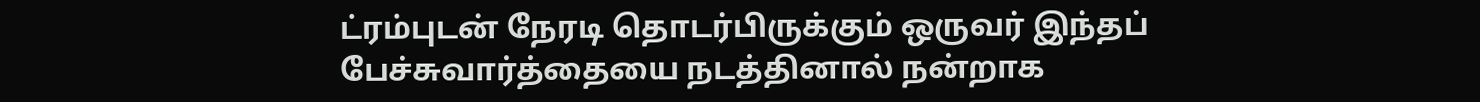ட்ரம்புடன் நேரடி தொடர்பிருக்கும் ஒருவர் இந்தப் பேச்சுவார்த்தையை நடத்தினால் நன்றாக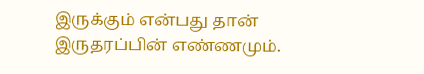இருக்கும் என்பது தான் இருதரப்பின் எண்ணமும்.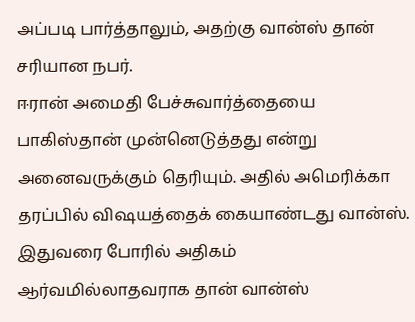அப்படி பார்த்தாலும், அதற்கு வான்ஸ் தான் சரியான நபர்.
ஈரான் அமைதி பேச்சுவார்த்தையை பாகிஸ்தான் முன்னெடுத்தது என்று அனைவருக்கும் தெரியும். அதில் அமெரிக்கா தரப்பில் விஷயத்தைக் கையாண்டது வான்ஸ்.
இதுவரை போரில் அதிகம் ஆர்வமில்லாதவராக தான் வான்ஸ்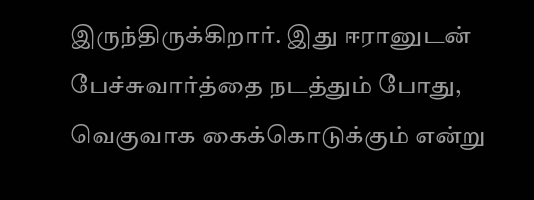இருந்திருக்கிறார். இது ஈரானுடன் பேச்சுவார்த்தை நடத்தும் போது, வெகுவாக கைக்கொடுக்கும் என்று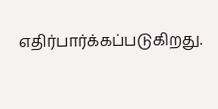எதிர்பார்க்கப்படுகிறது.